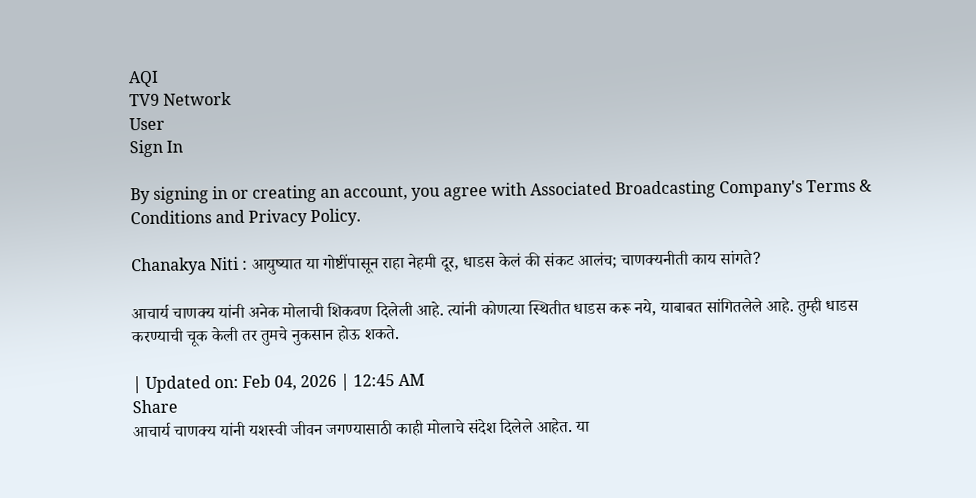AQI
TV9 Network
User
Sign In

By signing in or creating an account, you agree with Associated Broadcasting Company's Terms & Conditions and Privacy Policy.

Chanakya Niti : आयुष्यात या गोष्टींपासून राहा नेहमी दूर, धाडस केलं की संकट आलंच; चाणक्यनीती काय सांगते?

आचार्य चाणक्य यांनी अनेक मोलाची शिकवण दिलेली आहे. त्यांनी कोणत्या स्थितीत धाडस करू नये, याबाबत सांगितलेले आहे. तुम्ही धाडस करण्याची चूक केली तर तुमचे नुकसान होऊ शकते.

| Updated on: Feb 04, 2026 | 12:45 AM
Share
आचार्य चाणक्य यांनी यशस्वी जीवन जगण्यासाठी काही मोलाचे संदेश दिलेले आहेत. या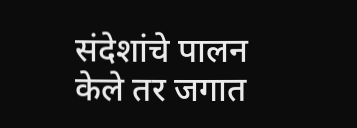संदेशांचे पालन केले तर जगात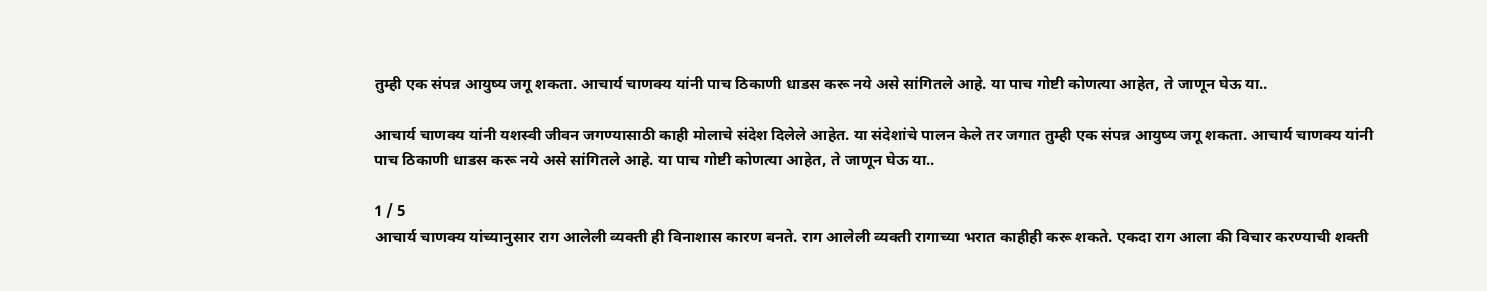तुम्ही एक संपन्न आयुष्य जगू शकता. आचार्य चाणक्य यांनी पाच ठिकाणी धाडस करू नये असे सांगितले आहे. या पाच गोष्टी कोणत्या आहेत, ते जाणून घेऊ या..

आचार्य चाणक्य यांनी यशस्वी जीवन जगण्यासाठी काही मोलाचे संदेश दिलेले आहेत. या संदेशांचे पालन केले तर जगात तुम्ही एक संपन्न आयुष्य जगू शकता. आचार्य चाणक्य यांनी पाच ठिकाणी धाडस करू नये असे सांगितले आहे. या पाच गोष्टी कोणत्या आहेत, ते जाणून घेऊ या..

1 / 5
आचार्य चाणक्य यांच्यानुसार राग आलेली व्यक्ती ही विनाशास कारण बनते. राग आलेली व्यक्ती रागाच्या भरात काहीही करू शकते. एकदा राग आला की विचार करण्याची शक्ती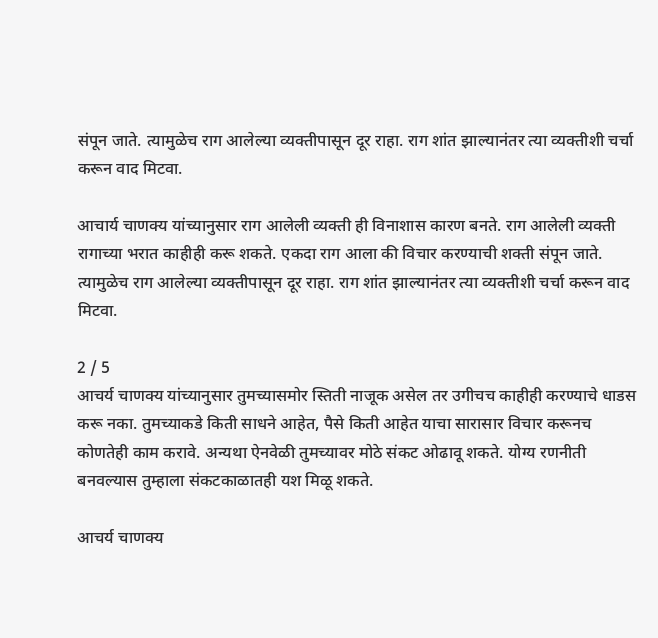संपून जाते. त्यामुळेच राग आलेल्या व्यक्तीपासून दूर राहा. राग शांत झाल्यानंतर त्या व्यक्तीशी चर्चा करून वाद मिटवा.

आचार्य चाणक्य यांच्यानुसार राग आलेली व्यक्ती ही विनाशास कारण बनते. राग आलेली व्यक्ती रागाच्या भरात काहीही करू शकते. एकदा राग आला की विचार करण्याची शक्ती संपून जाते. त्यामुळेच राग आलेल्या व्यक्तीपासून दूर राहा. राग शांत झाल्यानंतर त्या व्यक्तीशी चर्चा करून वाद मिटवा.

2 / 5
आचर्य चाणक्य यांच्यानुसार तुमच्यासमोर स्तिती नाजूक असेल तर उगीचच काहीही करण्याचे धाडस करू नका. तुमच्याकडे किती साधने आहेत, पैसे किती आहेत याचा सारासार विचार करूनच कोणतेही काम करावे. अन्यथा ऐनवेळी तुमच्यावर मोठे संकट ओढावू शकते. योग्य रणनीती बनवल्यास तुम्हाला संकटकाळातही यश मिळू शकते.

आचर्य चाणक्य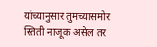यांच्यानुसार तुमच्यासमोर स्तिती नाजूक असेल तर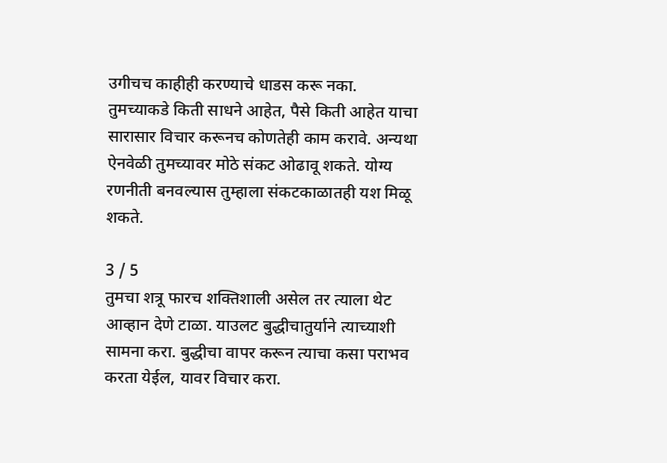उगीचच काहीही करण्याचे धाडस करू नका. तुमच्याकडे किती साधने आहेत, पैसे किती आहेत याचा सारासार विचार करूनच कोणतेही काम करावे. अन्यथा ऐनवेळी तुमच्यावर मोठे संकट ओढावू शकते. योग्य रणनीती बनवल्यास तुम्हाला संकटकाळातही यश मिळू शकते.

3 / 5
तुमचा शत्रू फारच शक्तिशाली असेल तर त्याला थेट आव्हान देणे टाळा. याउलट बुद्धीचातुर्याने त्याच्याशी सामना करा. बुद्धीचा वापर करून त्याचा कसा पराभव करता येईल, यावर विचार करा.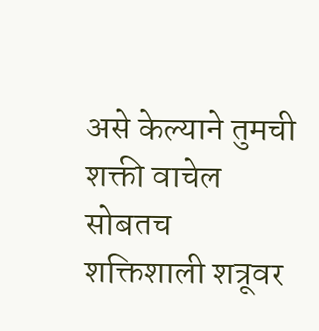असे केल्याने तुमची शक्ती वाचेल सोबतच शक्तिशाली शत्रूवर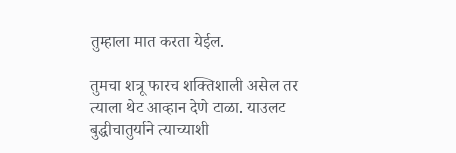तुम्हाला मात करता येईल.

तुमचा शत्रू फारच शक्तिशाली असेल तर त्याला थेट आव्हान देणे टाळा. याउलट बुद्धीचातुर्याने त्याच्याशी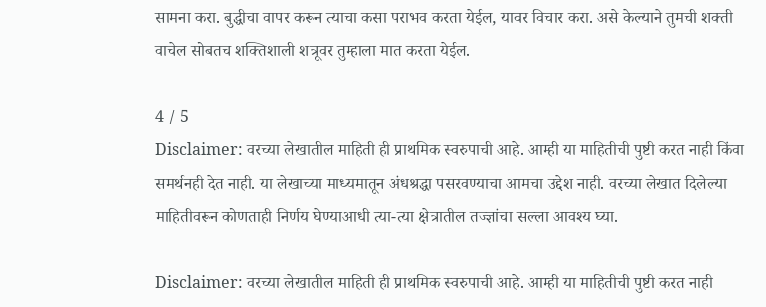सामना करा. बुद्धीचा वापर करून त्याचा कसा पराभव करता येईल, यावर विचार करा. असे केल्याने तुमची शक्ती वाचेल सोबतच शक्तिशाली शत्रूवर तुम्हाला मात करता येईल.

4 / 5
Disclaimer: वरच्या लेखातील माहिती ही प्राथमिक स्वरुपाची आहे. आम्ही या माहितीची पुष्टी करत नाही किंवा समर्थनही देत नाही. या लेखाच्या माध्यमातून अंधश्रद्धा पसरवण्याचा आमचा उद्देश नाही. वरच्या लेखात दिलेल्या माहितीवरून कोणताही निर्णय घेण्याआधी त्या-त्या क्षेत्रातील तज्ज्ञांचा सल्ला आवश्य घ्या.

Disclaimer: वरच्या लेखातील माहिती ही प्राथमिक स्वरुपाची आहे. आम्ही या माहितीची पुष्टी करत नाही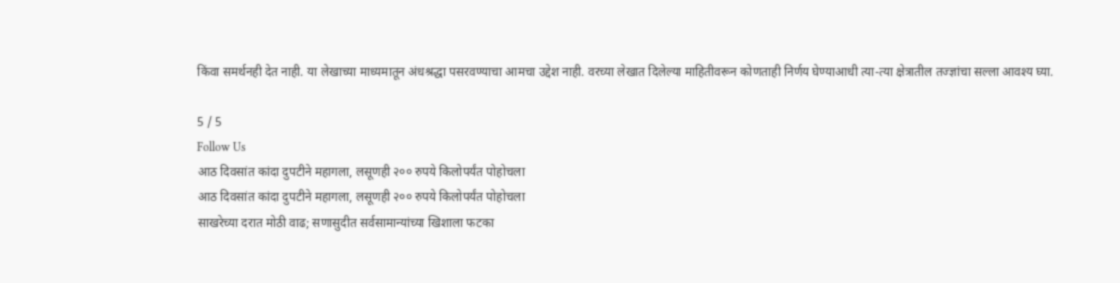किंवा समर्थनही देत नाही. या लेखाच्या माध्यमातून अंधश्रद्धा पसरवण्याचा आमचा उद्देश नाही. वरच्या लेखात दिलेल्या माहितीवरून कोणताही निर्णय घेण्याआधी त्या-त्या क्षेत्रातील तज्ज्ञांचा सल्ला आवश्य घ्या.

5 / 5
Follow Us
आठ दिवसांत कांदा दुपटीने महागला, लसूणही २०० रुपये किलोपर्यंत पोहोचला
आठ दिवसांत कांदा दुपटीने महागला, लसूणही २०० रुपये किलोपर्यंत पोहोचला
साखरेच्या दरात मोठी वाढ; सणासुदीत सर्वसामान्यांच्या खिशाला फटका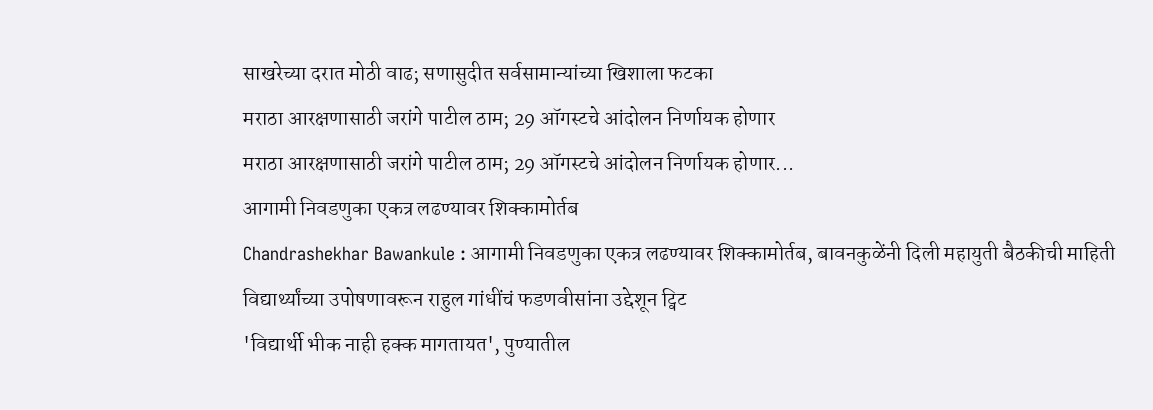साखरेच्या दरात मोठी वाढ; सणासुदीत सर्वसामान्यांच्या खिशाला फटका
मराठा आरक्षणासाठी जरांगे पाटील ठाम; 29 ऑगस्टचे आंदोलन निर्णायक होणार
मराठा आरक्षणासाठी जरांगे पाटील ठाम; 29 ऑगस्टचे आंदोलन निर्णायक होणार...
आगामी निवडणुका एकत्र लढण्यावर शिक्कामोर्तब
Chandrashekhar Bawankule : आगामी निवडणुका एकत्र लढण्यावर शिक्कामोर्तब, बावनकुळेंनी दिली महायुती बैठकीची माहिती
विद्यार्थ्यांच्या उपोषणावरून राहुल गांधींचं फडणवीसांना उद्देशून ट्विट
'विद्यार्थी भीक नाही हक्क मागतायत', पुण्यातील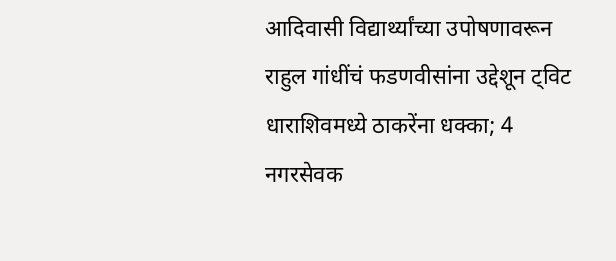आदिवासी विद्यार्थ्यांच्या उपोषणावरून राहुल गांधींचं फडणवीसांना उद्देशून ट्विट
धाराशिवमध्ये ठाकरेंना धक्का; 4 नगरसेवक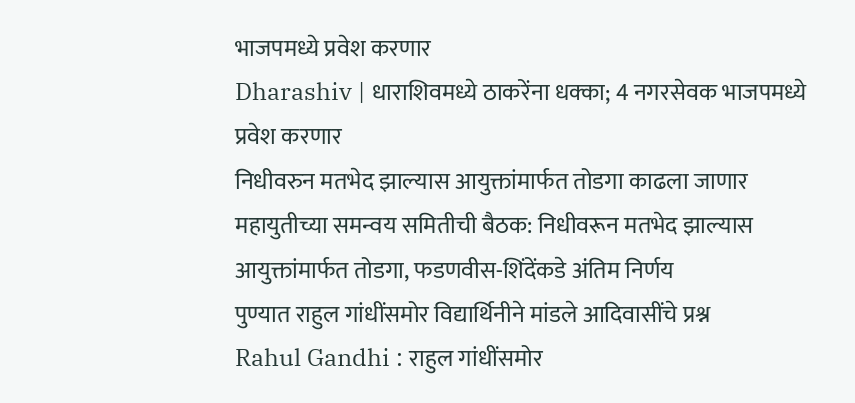भाजपमध्ये प्रवेश करणार
Dharashiv | धाराशिवमध्ये ठाकरेंना धक्का; 4 नगरसेवक भाजपमध्ये प्रवेश करणार
निधीवरुन मतभेद झाल्यास आयुक्तांमार्फत तोडगा काढला जाणार
महायुतीच्या समन्वय समितीची बैठक: निधीवरून मतभेद झाल्यास आयुक्तांमार्फत तोडगा, फडणवीस-शिंदेंकडे अंतिम निर्णय
पुण्यात राहुल गांधींसमोर विद्यार्थिनीने मांडले आदिवासींचे प्रश्न
Rahul Gandhi : राहुल गांधींसमोर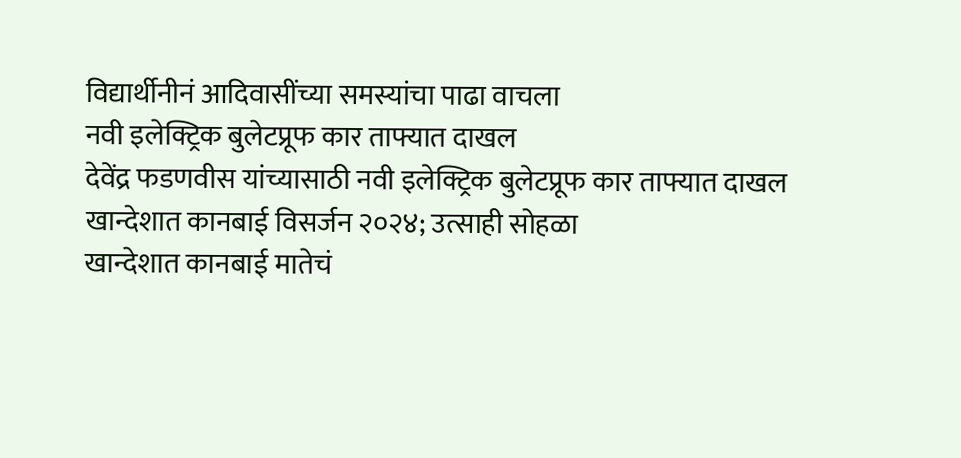विद्यार्थीनीनं आदिवासींच्या समस्यांचा पाढा वाचला
नवी इलेक्ट्रिक बुलेटप्रूफ कार ताफ्यात दाखल
देवेंद्र फडणवीस यांच्यासाठी नवी इलेक्ट्रिक बुलेटप्रूफ कार ताफ्यात दाखल
खान्देशात कानबाई विसर्जन २०२४; उत्साही सोहळा
खान्देशात कानबाई मातेचं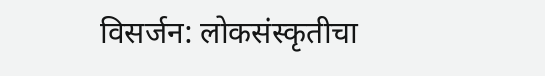विसर्जन: लोकसंस्कृतीचा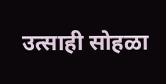उत्साही सोहळा